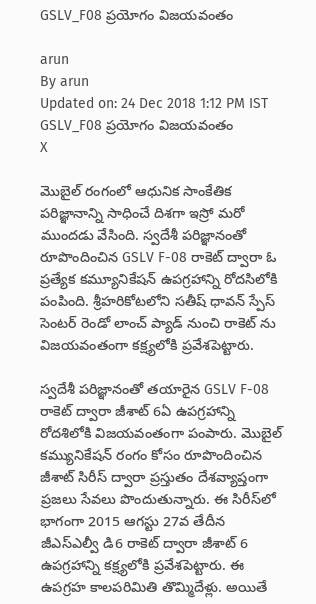GSLV_F08 ప్రయోగం విజయవంతం

arun
By arun
Updated on: 24 Dec 2018 1:12 PM IST
GSLV_F08 ప్రయోగం విజయవంతం
X

మొబైల్ రంగంలో ఆధునిక సాంకేతిక పరిజ్ఞానాన్ని సాధించే దిశగా ఇస్రో మరో ముందడు వేసింది. స్వదేశీ పరిజ్ఞానంతో రూపొందించిన GSLV F-08 రాకెట్ ద్వారా ఓ ప్రత్యేక కమ్యూనికేషన్ ఉపగ్రహాన్ని రోదసిలోకి పంపింది. శ్రీహరికోటలోని సతీష్ ధావన్ స్పేస్ సెంటర్ రెండో లాంచ్ ప్యాడ్ నుంచి రాకెట్ ను విజయవంతంగా కక్ష్యలోకి ప్రవేశపెట్టారు.

స్వదేశీ పరిజ్ఞానంతో తయారైన GSLV F-08 రాకెట్ ద్వారా జీశాట్ 6ఏ ఉపగ్రహాన్ని రోదశిలోకి విజయవంతంగా పంపారు. మొబైల్ కమ్యునికేషన్ రంగం కోసం రూపొందించిన జీశాట్ సిరీస్ ద్వారా ప్రస్తుతం దేశవ్యాప్తంగా ప్రజలు సేవలు పొందుతున్నారు. ఈ సిరీస్‌లో భాగంగా 2015 ఆగస్టు 27వ తేదీన జీఎస్ఎల్వీ డి6 రాకెట్ ద్వారా జీశాట్ 6 ఉపగ్రహాన్ని కక్ష్యలోకి ప్రవేశపెట్టారు. ఈ ఉపగ్రహ కాలపరిమితి తొమ్మిదేళ్లు. అయితే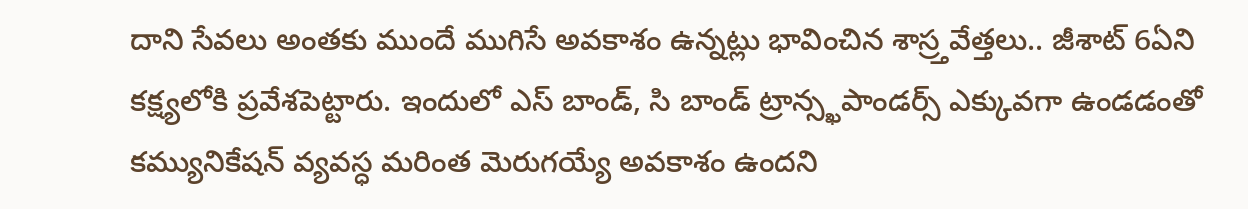దాని సేవలు అంతకు ముందే ముగిసే అవకాశం ఉన్నట్లు భావించిన శాస్ర్తవేత్తలు.. జీశాట్ 6ఏని కక్ష్యలోకి ప్రవేశపెట్టారు. ఇందులో ఎస్ బాండ్, సి బాండ్ ట్రాన్స్ఖపాండర్స్ ఎక్కువగా ఉండడంతో కమ్యునికేషన్ వ్యవస్ధ మరింత మెరుగయ్యే అవకాశం ఉందని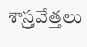శాస్ర్తవేత్తలు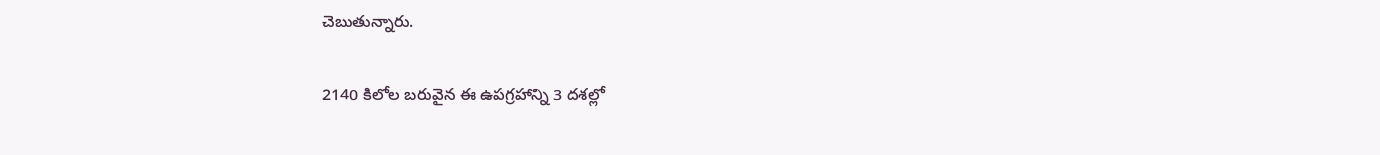చెబుతున్నారు.

2140 కిలోల బరువైన ఈ ఉపగ్రహాన్ని 3 దశల్లో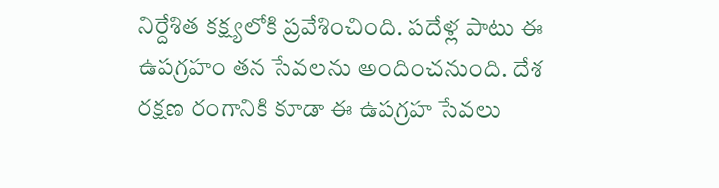నిర్దేశిత కక్ష్యలోకి ప్రవేశించింది. పదేళ్ల పాటు ఈ ఉపగ్రహం తన సేవలను అందించనుంది. దేశ రక్షణ రంగానికి కూడా ఈ ఉపగ్రహ సేవలు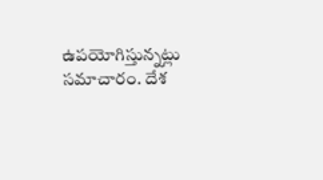ఉపయోగిస్తున్నట్లు సమాచారం. దేశ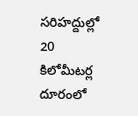సరిహద్దుల్లో 20 కిలోమీటర్ల దూరంలో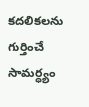కదలికలను గుర్తించే సామర్ధ్యం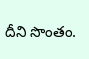దీని సొంతం.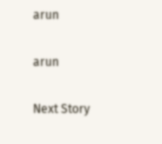arun

arun

Next Story